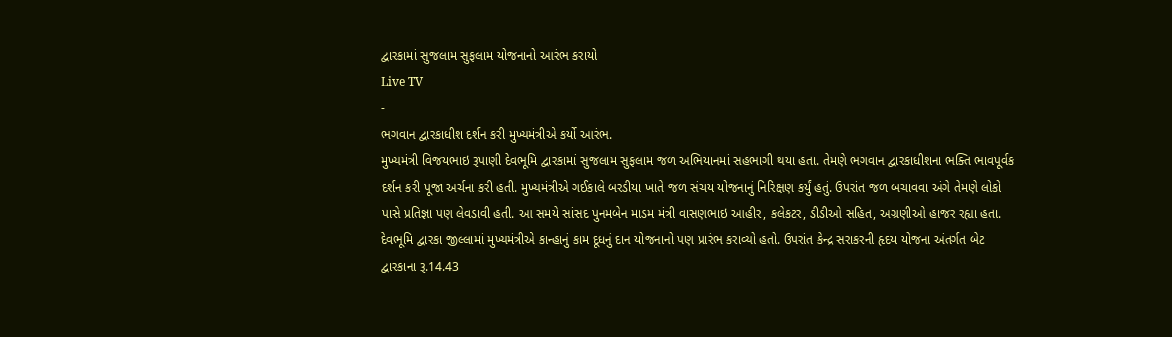દ્વારકામાં સુજલામ સુફલામ યોજનાનો આરંભ કરાયો
Live TV
-
ભગવાન દ્વારકાધીશ દર્શન કરી મુખ્યમંત્રીએ કર્યો આરંભ.
મુખ્યમંત્રી વિજયભાઇ રૂપાણી દેવભૂમિ દ્વારકામાં સુજલામ સુફલામ જળ અભિયાનમાં સહભાગી થયા હતા. તેમણે ભગવાન દ્વારકાધીશના ભક્તિ ભાવપૂર્વક દર્શન કરી પૂજા અર્ચના કરી હતી. મુખ્યમંત્રીએ ગઈકાલે બરડીયા ખાતે જળ સંચય યોજનાનું નિરિક્ષણ કર્યું હતું. ઉપરાંત જળ બચાવવા અંગે તેમણે લોકો પાસે પ્રતિજ્ઞા પણ લેવડાવી હતી. આ સમયે સાંસદ પુનમબેન માડમ મંત્રી વાસણભાઇ આહીર, કલેકટર, ડીડીઓ સહિત, અગ્રણીઓ હાજર રહ્યા હતા. દેવભૂમિ દ્વારકા જીલ્લામાં મુખ્યમંત્રીએ કાન્હાનું કામ દૂધનું દાન યોજનાનો પણ પ્રારંભ કરાવ્યો હતો. ઉપરાંત કેન્દ્ર સરાકરની હૃદય યોજના અંતર્ગત બેટ દ્વારકાના રૂ.14.43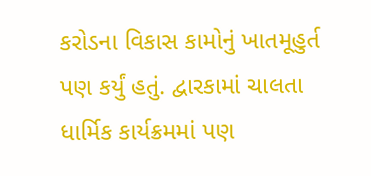કરોડના વિકાસ કામોનું ખાતમૂહુર્ત પણ કર્યું હતું. દ્વારકામાં ચાલતા ધાર્મિક કાર્યક્રમમાં પણ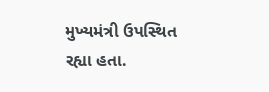મુખ્યમંત્રી ઉપસ્થિત રહ્યા હતા.